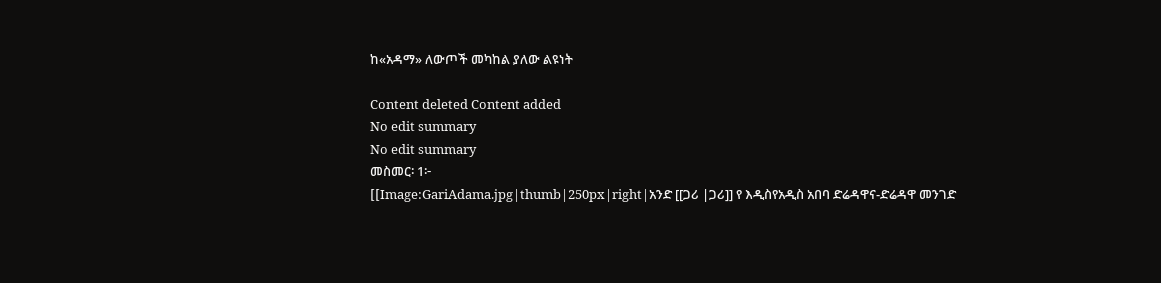ከ«አዳማ» ለውጦች መካከል ያለው ልዩነት

Content deleted Content added
No edit summary
No edit summary
መስመር፡ 1፦
[[Image:GariAdama.jpg|thumb|250px|right|አንድ [[ጋሪ |ጋሪ]] የ እዲስየአዲስ አበባ ድሬዳዋና-ድሬዳዋ መንገድ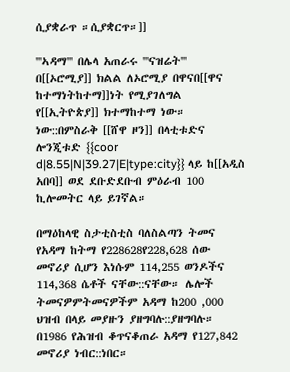ሲያቋራጥ ።ሲያቋርጥ።]]

'''ኣዳማ''' በሌላ አጠራሩ '''ናዝሬት''' በ[[ኦሮሚያ]] ክልል ለኦሮሚያ በዋናበ[[ዋና ከተማነትከተማ]]ነት የሚያገለግል የ[[ኢትዮጵያ]] ክተማከተማ ነው። ነው::በምስራቅ [[ሸዋ ዞን]] በላቲቱድና ሎንጂቱድ {{coor d|8.55|N|39.27|E|type:city}} ላይ ከ[[አዲስ አበባ]] ወደ ደቡድደቡብ ምዕራብ 100 ኪሎመትር ላይ ይገኛል።

በማዕከላዊ ስታቲስቲስ ባለስልጣን ትመና የአዳማ ከትማ የ228628የ228,628 ሰው መኖሪያ ሲሆን እነሱም 114,255 ወንዶችና 114,368 ሴቶች ናቸው::ናቸው። ሌሎች ትመናዎምትመናዎችም አዳማ ከ200 ,000 ህዝብ በላይ መያዙን ያዘግባሉ::ያዘግባሉ። በ1986 የሕዝብ ቆጥናቆጠራ አዳማ የ127,842 መኖሪያ ነብር::ነበር።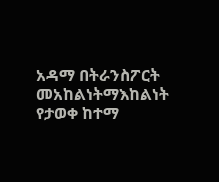አዳማ በትራንስፖርት መአከልነትማእከልነት የታወቀ ከተማ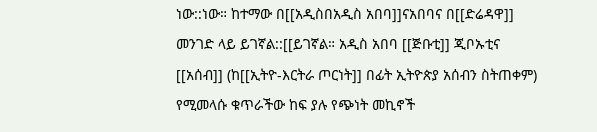ነው::ነው። ከተማው በ[[አዲስበአዲስ አበባ]]ናአበባና በ[[ድሬዳዋ]] መንገድ ላይ ይገኛል::[[ይገኛል። አዲስ አበባ [[ጅቡቲ]] ጂቦኡቲና [[አሰብ]] (ከ[[ኢትዮ-እርትራ ጦርነት]] በፊት ኢትዮጵያ አሰብን ስትጠቀም) የሚመላሱ ቁጥራችው ከፍ ያሉ የጭነት መኪኖች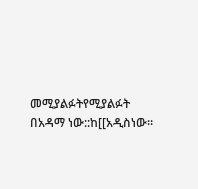መሚያልፉትየሚያልፉት በአዳማ ነው::ከ[[አዲስነው።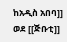ከአዲስ አበባ]] ወደ [[ጅቡቲ]]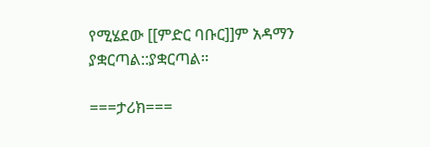የሚሄደው [[ምድር ባቡር]]ም አዳማን ያቋርጣል::ያቋርጣል።

===ታሪክ===